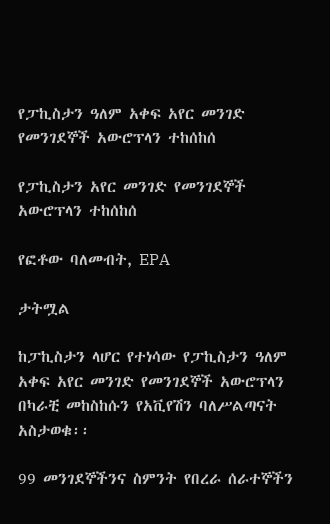የፓኪስታን ዓለም አቀፍ አየር መንገድ የመንገደኞች አውሮፕላን ተከሰከሰ

የፓኪስታን አየር መንገድ የመንገደኞች አውሮፕላን ተከሰከሰ

የፎቶው ባለመብት, EPA

ታትሟል

ከፓኪስታን ላሆር የተነሳው የፓኪስታን ዓለም አቀፍ አየር መንገድ የመንገደኞች አውሮፕላን በካራቺ መከስከሱን የአቪየሽን ባለሥልጣናት አስታወቁ፡፡

99 መንገደኞችንና ስምንት የበረራ ሰራተኞችን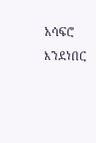አሳፍሮ እንደነበር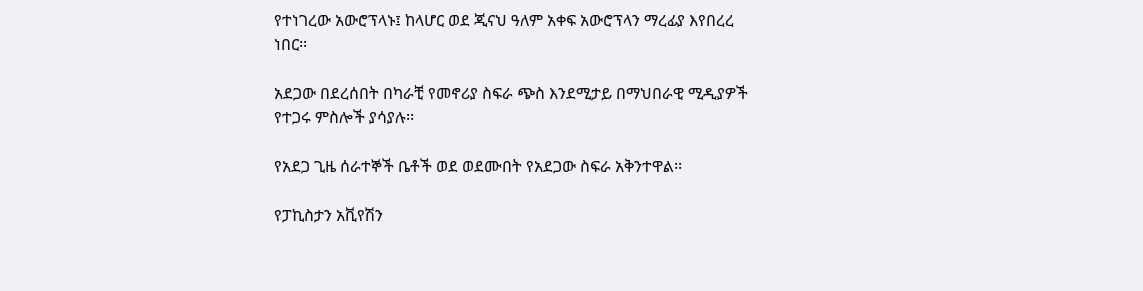የተነገረው አውሮፕላኑ፤ ከላሆር ወደ ጂናህ ዓለም አቀፍ አውሮፕላን ማረፊያ እየበረረ ነበር፡፡

አደጋው በደረሰበት በካራቺ የመኖሪያ ስፍራ ጭስ እንደሚታይ በማህበራዊ ሚዲያዎች የተጋሩ ምስሎች ያሳያሉ፡፡

የአደጋ ጊዜ ሰራተኞች ቤቶች ወደ ወደሙበት የአደጋው ስፍራ አቅንተዋል፡፡

የፓኪስታን አቪየሽን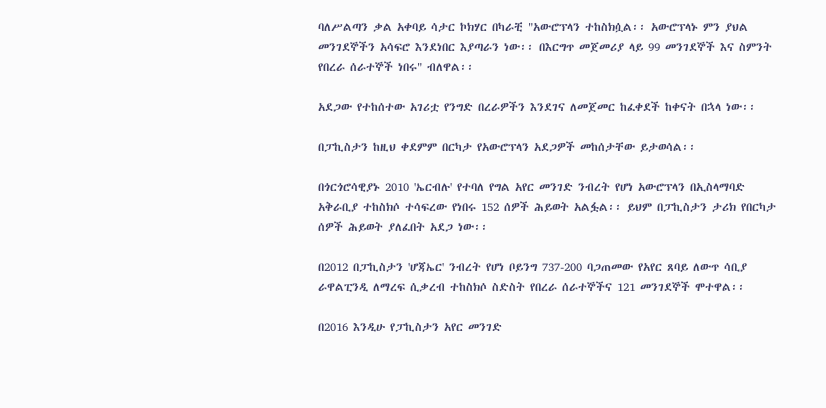ባለሥልጣን ቃል አቀባይ ሳታር ኮክሃር በካራቺ "አውሮፕላን ተከስክሷል፡፡ አውሮፕላኑ ምን ያህል መንገደኞችን አሳፍሮ እንደነበር እያጣራን ነው፡፡ በእርግጥ መጀመሪያ ላይ 99 መንገደኞች እና ስምንት የበረራ ሰራተኞች ነበሩ" ብለዋል፡፡

አደጋው የተከሰተው አገሪቷ የንግድ በረራዎችን እንደገና ለመጀመር ከፈቀደች ከቀናት በኋላ ነው፡፡

በፓኪስታን ከዚህ ቀደምም በርካታ የአውሮፕላን አደጋዎች መከሰታቸው ይታወሳል፡፡

በጎርጎሮሳዊያኑ 2010 'ኤርብሉ' የተባለ የግል አየር መንገድ ንብረት የሆነ አውሮፕላን በኢስላማባድ አቅራቢያ ተከስክሶ ተሳፍረው የነበሩ 152 ሰዎች ሕይወት አልፏል፡፡ ይህም በፓኪስታን ታሪክ የበርካታ ሰዎች ሕይወት ያለፈበት አደጋ ነው፡፡

በ2012 በፓኪስታን 'ሆጃኤር' ንብረት የሆነ ቦይንግ 737-200 ባጋጠመው የአየር ጸባይ ለውጥ ሳቢያ ራዋልፒንዲ ለማረፍ ሲቃረብ ተከስክሶ ስድስት የበረራ ሰራተኞችና 121 መንገደኞች ሞተዋል፡፡

በ2016 እንዲሁ የፓኪስታን አየር መንገድ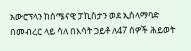አውሮፕላን ከሰሜናዊ ፓኪስታን ወደ ኢስላማባድ በመብረር ላይ ሳለ በእሳት ጋይቶ ለ47 ሰዎች ሕይወት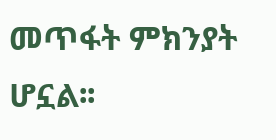መጥፋት ምክንያት ሆኗል፡፡